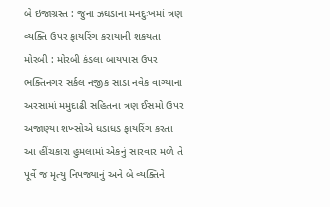બે ઇજાગ્રસ્ત : જુના ઝઘડાના મનદુઃખમાં ત્રણ વ્યક્તિ ઉપર ફાયરિંગ કરાયાની શકયતા મોરબી : મોરબી કંડલા બાયપાસ ઉપર ભક્તિનગર સર્કલ નજીક સાડા નવેક વાગ્યાના અરસામાં મમુદાઢી સહિતના ત્રણ ઈસમો ઉપર અજાણ્યા શખ્સોએ ધડાધડ ફાયરિંગ કરતા આ હીંચકારા હુમલામાં એકનું સારવાર મળે તે પૂર્વે જ મૃત્યુ નિપજ્યાનું અને બે વ્યક્તિને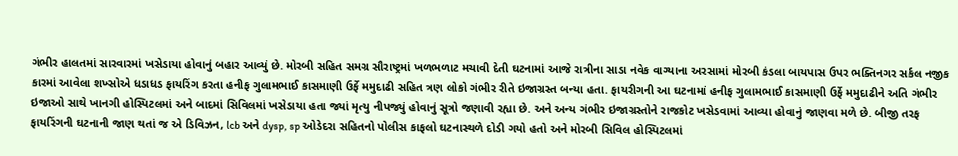ગંભીર હાલતમાં સારવારમાં ખસેડાયા હોવાનું બહાર આવ્યું છે. મોરબી સહિત સમગ્ર સૌરાષ્ટ્રમાં ખળભળાટ મચાવી દેતી ઘટનામાં આજે રાત્રીના સાડા નવેક વાગ્યાના અરસામાં મોરબી કંડલા બાયપાસ ઉપર ભક્તિનગર સર્કલ નજીક કારમાં આવેલા શખ્સોએ ધડાધડ ફાયરિંગ કરતા હનીફ ગુલામભાઈ કાસમાણી ઉર્ફે મમુદાઢી સહિત ત્રણ લોકો ગંભીર રીતે ઇજાગ્રસ્ત બન્યા હતા. ફાયરીગની આ ઘટનામાં હનીફ ગુલામભાઈ કાસમાણી ઉર્ફે મમુદાઢીને અતિ ગંભીર ઇજાઓ સાથે ખાનગી હોસ્પિટલમાં અને બાદમાં સિવિલમાં ખસેડાયા હતા જ્યાં મૃત્યુ નીપજ્યું હોવાનું સૂત્રો જણાવી રહ્યા છે. અને અન્ય ગંભીર ઇજાગ્રસ્તોને રાજકોટ ખસેડવામાં આવ્યા હોવાનું જાણવા મળે છે. બીજી તરફ ફાયરિંગની ઘટનાની જાણ થતાં જ એ ડિવિઝન, lcb અને dysp, sp ઓડેદરા સહિતનો પોલીસ કાફલો ઘટનાસ્થળે દોડી ગયો હતો અને મોરબી સિવિલ હોસ્પિટલમાં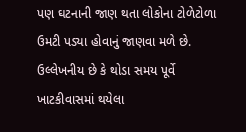પણ ઘટનાની જાણ થતા લોકોના ટોળેટોળા ઉમટી પડ્યા હોવાનું જાણવા મળે છે. ઉલ્લેખનીય છે કે થોડા સમય પૂર્વે ખાટકીવાસમાં થયેલા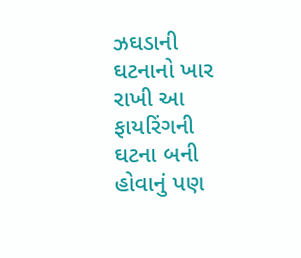ઝઘડાની ઘટનાનો ખાર રાખી આ ફાયરિંગની ઘટના બની હોવાનું પણ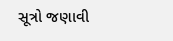સૂત્રો જણાવી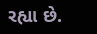રહ્યા છે.